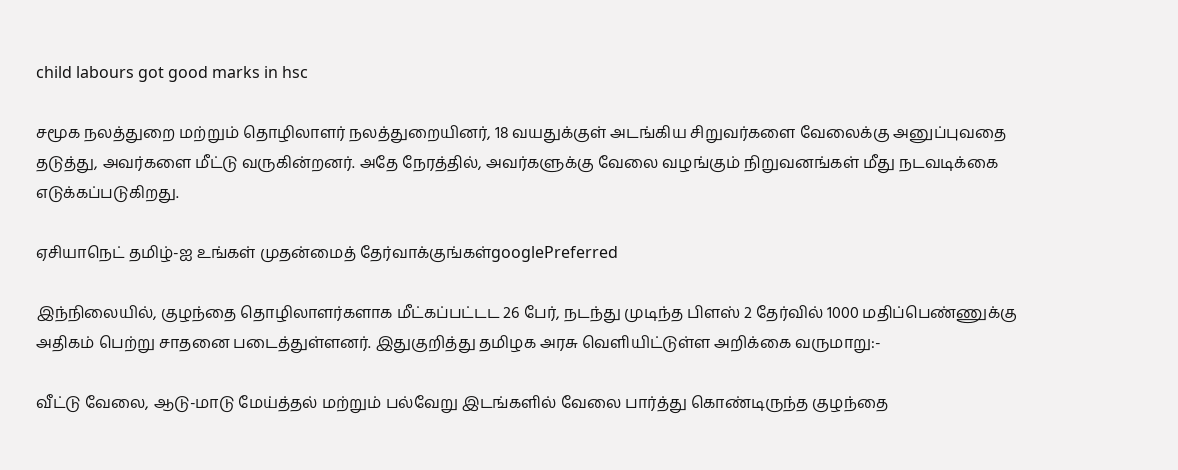child labours got good marks in hsc

சமூக நலத்துறை மற்றும் தொழிலாளர் நலத்துறையினர், 18 வயதுக்குள் அடங்கிய சிறுவர்களை வேலைக்கு அனுப்புவதை தடுத்து, அவர்களை மீட்டு வருகின்றனர். அதே நேரத்தில், அவர்களுக்கு வேலை வழங்கும் நிறுவனங்கள் மீது நடவடிக்கை எடுக்கப்படுகிறது.

ஏசியாநெட் தமிழ்-ஐ உங்கள் முதன்மைத் தேர்வாக்குங்கள்googlePreferred

இந்நிலையில், குழந்தை தொழிலாளர்களாக மீட்கப்பட்டட 26 பேர், நடந்து முடிந்த பிளஸ் 2 தேர்வில் 1000 மதிப்பெண்ணுக்கு அதிகம் பெற்று சாதனை படைத்துள்ளனர். இதுகுறித்து தமிழக அரசு வெளியிட்டுள்ள அறிக்கை வருமாறு:-

வீட்டு வேலை, ஆடு-மாடு மேய்த்தல் மற்றும் பல்வேறு இடங்களில் வேலை பார்த்து கொண்டிருந்த குழந்தை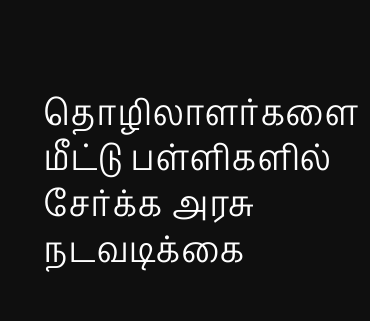தொழிலாளர்களை மீட்டு பள்ளிகளில் சேர்க்க அரசு நடவடிக்கை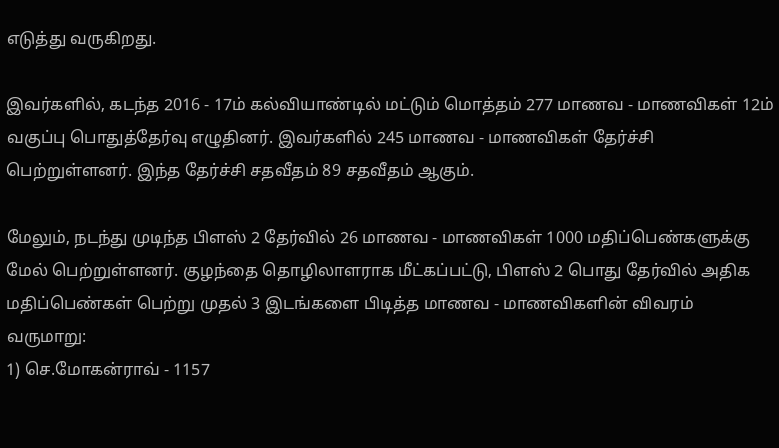எடுத்து வருகிறது.

இவர்களில், கடந்த 2016 - 17ம் கல்வியாண்டில் மட்டும் மொத்தம் 277 மாணவ - மாணவிகள் 12ம் வகுப்பு பொதுத்தேர்வு எழுதினர். இவர்களில் 245 மாணவ - மாணவிகள் தேர்ச்சி பெற்றுள்ளனர். இந்த தேர்ச்சி சதவீதம் 89 சதவீதம் ஆகும்.

மேலும், நடந்து முடிந்த பிளஸ் 2 தேர்வில் 26 மாணவ - மாணவிகள் 1000 மதிப்பெண்களுக்கு மேல் பெற்றுள்ளனர். குழந்தை தொழிலாளராக மீட்கப்பட்டு, பிளஸ் 2 பொது தேர்வில் அதிக மதிப்பெண்கள் பெற்று முதல் 3 இடங்களை பிடித்த மாணவ - மாணவிகளின் விவரம் வருமாறு:
1) செ.மோகன்ராவ் - 1157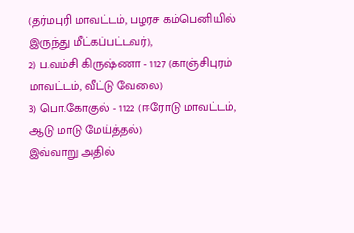(தர்மபுரி மாவட்டம், பழரச கம்பெனியில் இருந்து மீட்கப்பட்டவர்),
2) ப.வம்சி கிருஷ்ணா - 1127 (காஞ்சிபுரம் மாவட்டம், வீட்டு வேலை)
3) பொ.கோகுல் - 1122 (ஈரோடு மாவட்டம், ஆடு மாடு மேய்த்தல்)
இவ்வாறு அதில்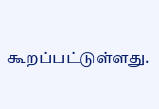கூறப்பட்டுள்ளது.